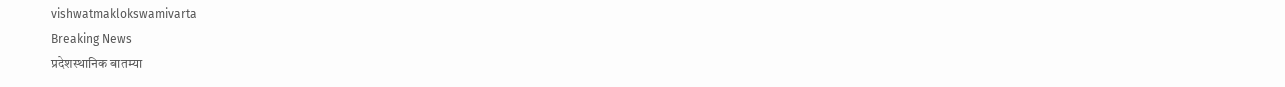vishwatmaklokswamivarta
Breaking News
प्रदेशस्थानिक बातम्या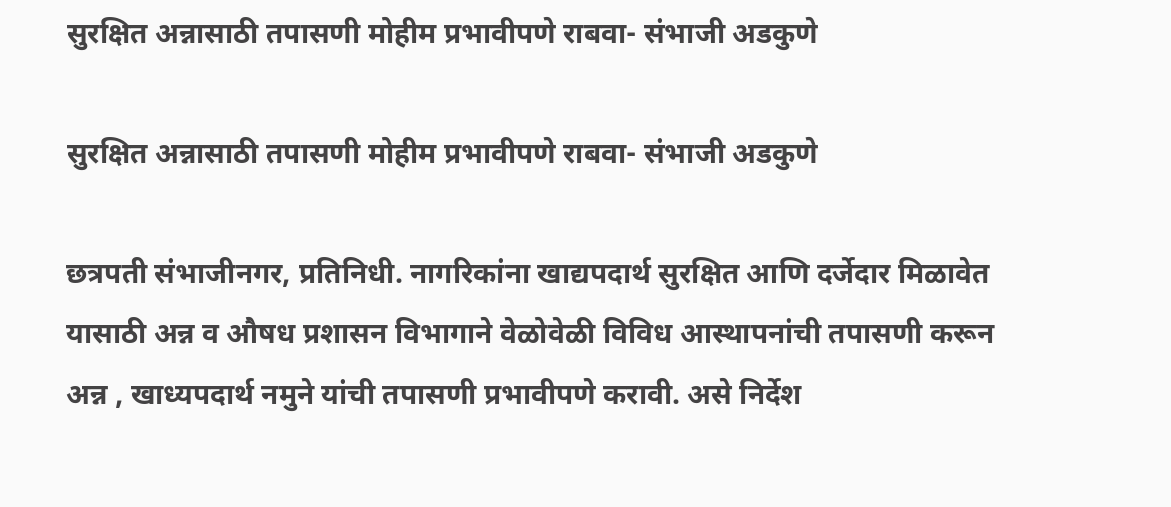सुरक्षित अन्नासाठी तपासणी मोहीम प्रभावीपणे राबवा- संभाजी अडकुणे

सुरक्षित अन्नासाठी तपासणी मोहीम प्रभावीपणे राबवा- संभाजी अडकुणे

छत्रपती संभाजीनगर, प्रतिनिधी. नागरिकांना खाद्यपदार्थ सुरक्षित आणि दर्जेदार मिळावेत यासाठी अन्न व औषध प्रशासन विभागाने वेळोवेळी विविध आस्थापनांची तपासणी करून अन्न , खाध्यपदार्थ नमुने यांची तपासणी प्रभावीपणे करावी. असे निर्देश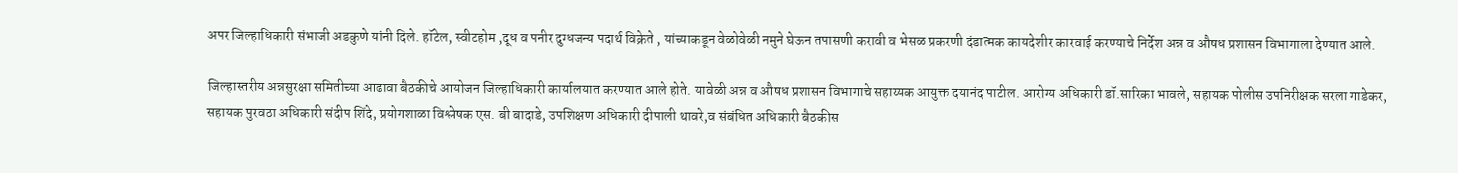अपर जिल्हाधिकारी संभाजी अडकुणे यांनी दिले. हॉटेल, स्वीटहोम ,दूध व पनीर दुग्धजन्य पदार्थ विक्रेते , यांच्याकडून वेळोवेळी नमुने घेऊन तपासणी करावी व भेसळ प्रकरणी दंडात्मक कायदेशीर कारवाई करण्याचे निर्देश अन्न व औषध प्रशासन विभागाला देण्यात आले.

जिल्हास्तरीय अन्नसुरक्षा समितीच्या आढावा बैठकीचे आयोजन जिल्हाधिकारी कार्यालयात करण्यात आले होते. यावेळी अन्न व औषध प्रशासन विभागाचे सहाय्यक आयुक्त दयानंद पाटील. आरोग्य अधिकारी डॉ.सारिका भावले, सहायक पोलीस उपनिरीक्षक सरला गाडेकर, सहायक पुरवठा अधिकारी संदीप शिंदे, प्रयोगशाळा विश्लेषक एस. बी बादाडे, उपशिक्षण अधिकारी दीपाली थावरे,व संबंधित अधिकारी बैठकीस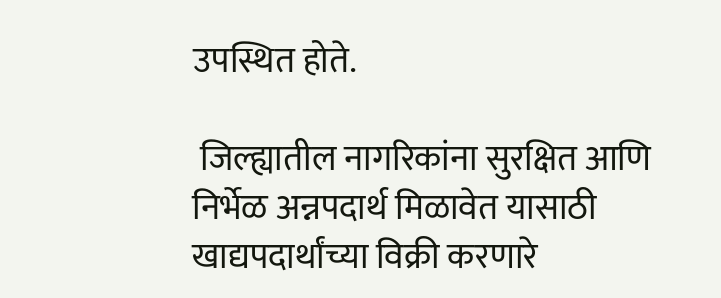उपस्थित होते.

 जिल्ह्यातील नागरिकांना सुरक्षित आणि निर्भेळ अन्नपदार्थ मिळावेत यासाठी खाद्यपदार्थांच्या विक्री करणारे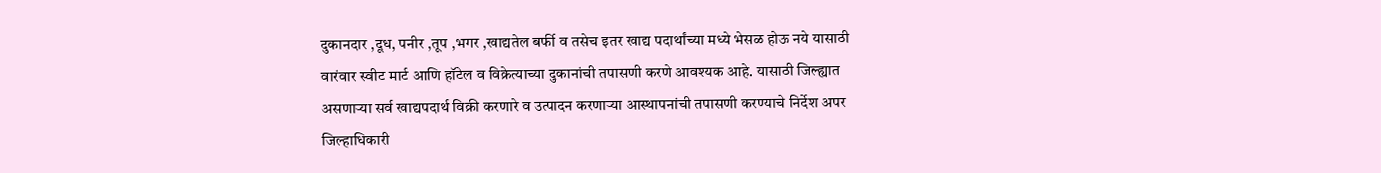दुकानदार ,दूध, पनीर ,तूप ,भगर ,खाद्यतेल बर्फी व तसेच इतर खाद्य पदार्थांच्या मध्ये भेसळ होऊ नये यासाठी वारंवार स्वीट मार्ट आणि हॉटेल व विक्रेत्याच्या दुकानांची तपासणी करणे आवश्यक आहे. यासाठी जिल्ह्यात असणाऱ्या सर्व खाद्यपदार्थ विक्री करणारे व उत्पादन करणाऱ्या आस्थापनांची तपासणी करण्याचे निर्देश अपर जिल्हाधिकारी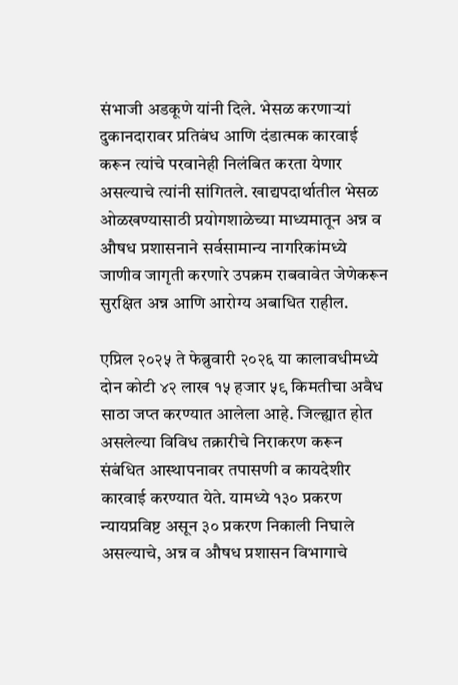संभाजी अडकूणे यांनी दिले. भेसळ करणाऱ्यां दुकानदारावर प्रतिबंध आणि दंडात्मक कारवाई करून त्यांचे परवानेही निलंबित करता येणार असल्याचे त्यांनी सांगितले. खाद्यपदार्थातील भेसळ ओळखण्यासाठी प्रयोगशाळेच्या माध्यमातून अन्न व औषध प्रशासनाने सर्वसामान्य नागरिकांमध्ये जाणीव जागृती करणारे उपक्रम राबवावेत जेणेकरून सुरक्षित अन्न आणि आरोग्य अबाधित राहील.

एप्रिल २०२५ ते फेब्रुवारी २०२६ या कालावधीमध्ये दोन कोटी ४२ लाख १५ हजार ५९ किमतीचा अवैध साठा जप्त करण्यात आलेला आहे. जिल्ह्यात होत असलेल्या विविध तक्रारीचे निराकरण करून संबंधित आस्थापनावर तपासणी व कायदेशीर कारवाई करण्यात येते. यामध्ये १३० प्रकरण न्यायप्रविष्ट असून ३० प्रकरण निकाली निघाले असल्याचे, अन्न व औषध प्रशासन विभागाचे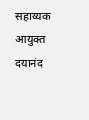सहाय्यक आयुक्त दयानंद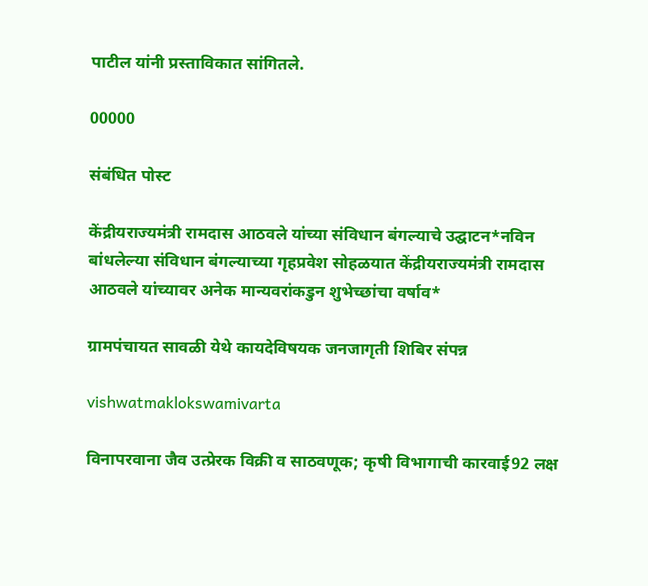पाटील यांनी प्रस्ताविकात सांगितले.

00000

संबंधित पोस्ट

केंद्रीयराज्यमंत्री रामदास आठवले यांच्या संविधान बंगल्याचे उद्घाटन*नविन बांधलेल्या संविधान बंगल्याच्या गृहप्रवेश सोहळयात केंद्रीयराज्यमंत्री रामदास आठवले यांच्यावर अनेक मान्यवरांकडुन शुभेच्छांचा वर्षाव*

ग्रामपंचायत सावळी येथे कायदेविषयक जनजागृती शिबिर संपन्न

vishwatmaklokswamivarta

विनापरवाना जैव उत्प्रेरक विक्री व साठवणूक; कृषी विभागाची कारवाई92 लक्ष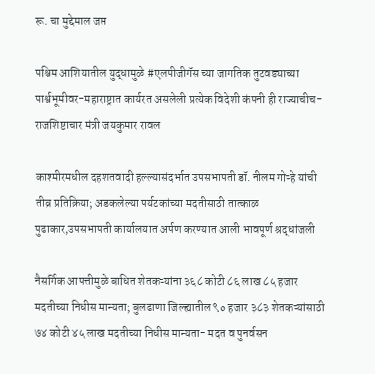रू. चा मुद्देमाल जप्त

पश्चिम आशियातील युद्धामुळे #एलपीजीगॅस च्या जागतिक तुटवड्याच्या पार्श्वभूमीवर-महाराष्ट्रात कार्यरत असलेली प्रत्येक विदेशी कंपनी ही राज्याचीच-राजशिष्टाचार मंत्री जयकुमार रावल

काश्मीरमधील दहशतवादी हल्ल्यासंदर्भात उपसभापती डॉ. नीलम गोऱ्हे यांची तीव्र प्रतिक्रिया; अडकलेल्या पर्यटकांच्या मदतीसाठी तात्काळ पुढाकार,उपसभापती कार्यालयात अर्पण करण्यात आली भावपूर्ण श्रद्धांजली

नैसर्गिक आपत्तीमुळे बाधित शेतकऱ्यांना ३६८ कोटी ८६ लाख ८५ हजार मदतीच्या निधीस मान्यता; बुलढाणा जिल्ह्यातील ९० हजार ३८३ शेतकऱ्यांसाठी ७४ कोटी ४५ लाख मदतीच्या निधीस मान्यता- मदत व पुनर्वसन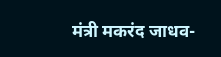मंत्री मकरंद जाधव-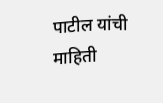पाटील यांची माहिती